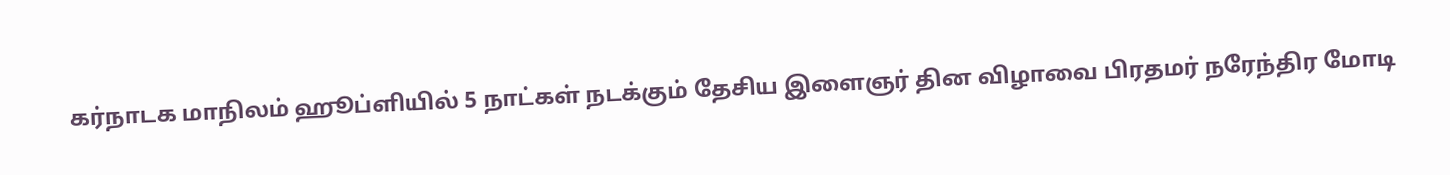கர்நாடக மாநிலம் ஹூப்ளியில் 5 நாட்கள் நடக்கும் தேசிய இளைஞர் தின விழாவை பிரதமர் நரேந்திர மோடி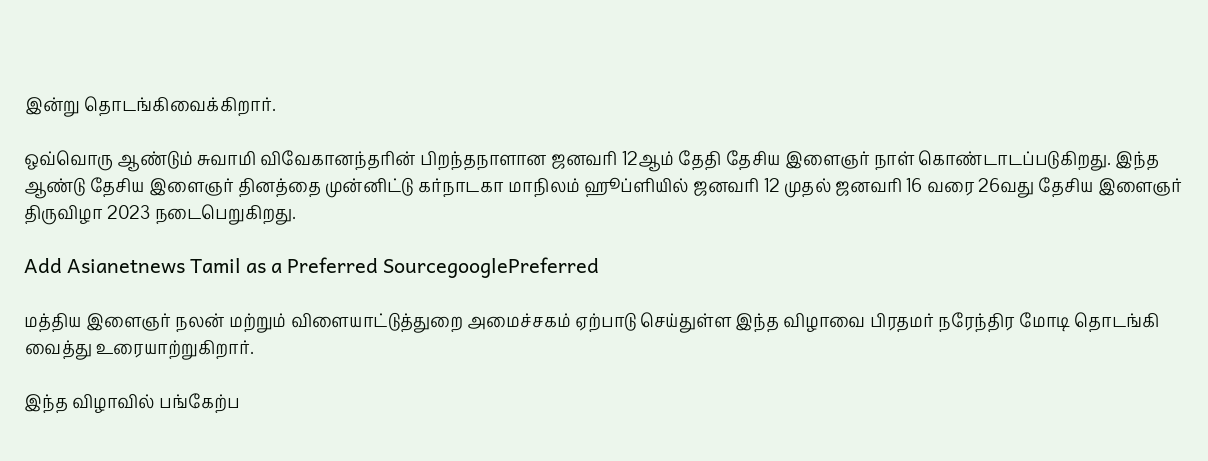இன்று தொடங்கிவைக்கிறார்.

ஒவ்வொரு ஆண்டும் சுவாமி விவேகானந்தரின் பிறந்தநாளான ஜனவரி 12ஆம் தேதி தேசிய இளைஞர் நாள் கொண்டாடப்படுகிறது. இந்த ஆண்டு தேசிய இளைஞர் தினத்தை முன்னிட்டு கர்நாடகா மாநிலம் ஹூப்ளியில் ஜனவரி 12 முதல் ஜனவரி 16 வரை 26வது தேசிய இளைஞர் திருவிழா 2023 நடைபெறுகிறது.

Add Asianetnews Tamil as a Preferred SourcegooglePreferred

மத்திய இளைஞர் நலன் மற்றும் விளையாட்டுத்துறை அமைச்சகம் ஏற்பாடு செய்துள்ள இந்த விழாவை பிரதமர் நரேந்திர மோடி தொடங்கி வைத்து உரையாற்றுகிறார்.

இந்த விழாவில் பங்கேற்ப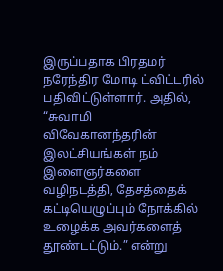இருப்பதாக பிரதமர் நரேந்திர மோடி ட்விட்டரில் பதிவிட்டுள்ளார். அதில், “சுவாமி விவேகானந்தரின் இலட்சியங்கள் நம் இளைஞர்களை வழிநடத்தி, தேசத்தைக் கட்டியெழுப்பும் நோக்கில் உழைக்க அவர்களைத் தூண்டட்டும்.” என்று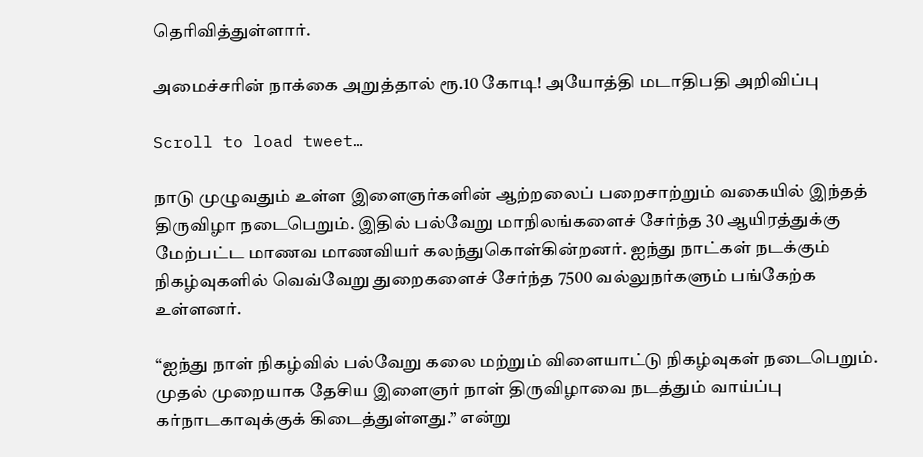தெரிவித்துள்ளார்.

அமைச்சரின் நாக்கை அறுத்தால் ரூ.10 கோடி! அயோத்தி மடாதிபதி அறிவிப்பு

Scroll to load tweet…

நாடு முழுவதும் உள்ள இளைஞர்களின் ஆற்றலைப் பறைசாற்றும் வகையில் இந்தத் திருவிழா நடைபெறும். இதில் பல்வேறு மாநிலங்களைச் சேர்ந்த 30 ஆயிரத்துக்கு மேற்பட்ட மாணவ மாணவியர் கலந்துகொள்கின்றனர். ஐந்து நாட்கள் நடக்கும் நிகழ்வுகளில் வெவ்வேறு துறைகளைச் சேர்ந்த 7500 வல்லுநர்களும் பங்கேற்க உள்ளனர்.

“ஐந்து நாள் நிகழ்வில் பல்வேறு கலை மற்றும் விளையாட்டு நிகழ்வுகள் நடைபெறும். முதல் முறையாக தேசிய இளைஞர் நாள் திருவிழாவை நடத்தும் வாய்ப்பு கர்நாடகாவுக்குக் கிடைத்துள்ளது.” என்று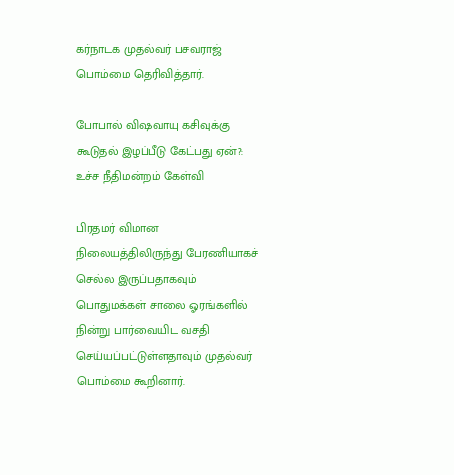கர்நாடக முதல்வர் பசவராஜ் பொம்மை தெரிவித்தார்.

போபால் விஷவாயு கசிவுக்கு கூடுதல் இழப்பீடு கேட்பது ஏன்?: உச்ச நீதிமன்றம் கேள்வி

பிரதமர் விமான நிலையத்திலிருந்து பேரணியாகச் செல்ல இருப்பதாகவும் பொதுமக்கள் சாலை ஓரங்களில் நின்று பார்வையிட வசதி செய்யப்பட்டுள்ளதாவும் முதல்வர் பொம்மை கூறினார்.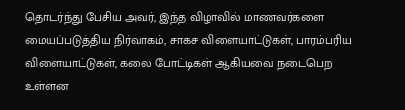தொடர்ந்து பேசிய அவர், இந்த விழாவில் மாணவர்களை மையப்படுத்திய நிர்வாகம், சாகச விளையாட்டுகள், பாரம்பரிய விளையாட்டுகள், கலை போட்டிகள் ஆகியவை நடைபெற உள்ளன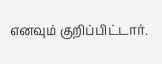எனவும் குறிப்பிட்டார்.